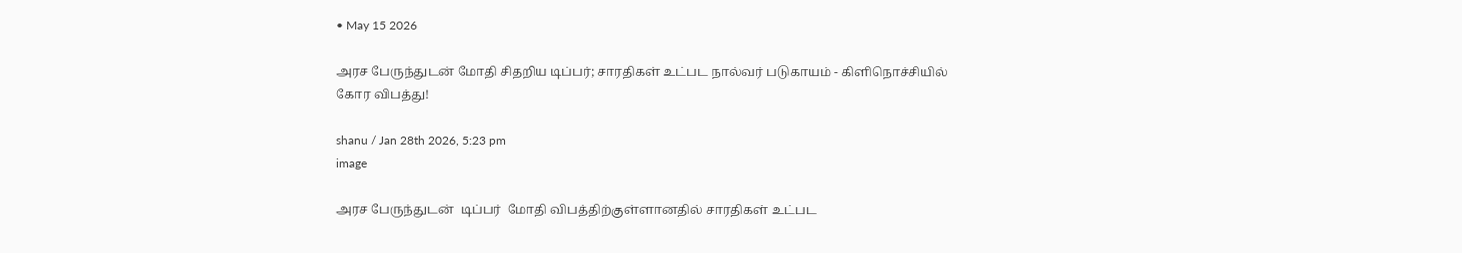• May 15 2026

அரச பேருந்துடன் மோதி சிதறிய டிப்பர்; சாரதிகள் உட்பட நால்வர் படுகாயம் - கிளிநொச்சியில் கோர விபத்து!

shanu / Jan 28th 2026, 5:23 pm
image

அரச பேருந்துடன்  டிப்பர்  மோதி விபத்திற்குள்ளானதில் சாரதிகள் உட்பட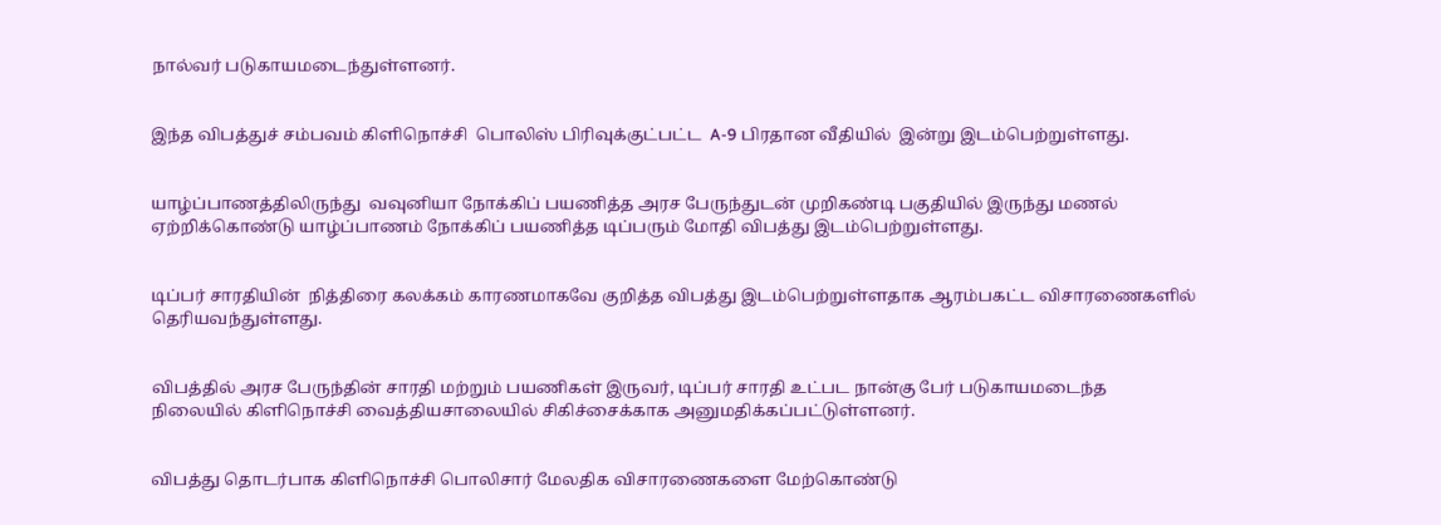நால்வர் படுகாயமடைந்துள்ளனர்.


இந்த விபத்துச் சம்பவம் கிளிநொச்சி  பொலிஸ் பிரிவுக்குட்பட்ட  A-9 பிரதான வீதியில்  இன்று இடம்பெற்றுள்ளது.


யாழ்ப்பாணத்திலிருந்து  வவுனியா நோக்கிப் பயணித்த அரச பேருந்துடன் முறிகண்டி பகுதியில் இருந்து மணல் ஏற்றிக்கொண்டு யாழ்ப்பாணம் நோக்கிப் பயணித்த டிப்பரும் மோதி விபத்து இடம்பெற்றுள்ளது.


டிப்பர் சாரதியின்  நித்திரை கலக்கம் காரணமாகவே குறித்த விபத்து இடம்பெற்றுள்ளதாக ஆரம்பகட்ட விசாரணைகளில் தெரியவந்துள்ளது.


விபத்தில் அரச பேருந்தின் சாரதி மற்றும் பயணிகள் இருவர், டிப்பர் சாரதி உட்பட நான்கு பேர் படுகாயமடைந்த நிலையில் கிளிநொச்சி வைத்தியசாலையில் சிகிச்சைக்காக அனுமதிக்கப்பட்டுள்ளனர்.


விபத்து தொடர்பாக கிளிநொச்சி பொலிசார் மேலதிக விசாரணைகளை மேற்கொண்டு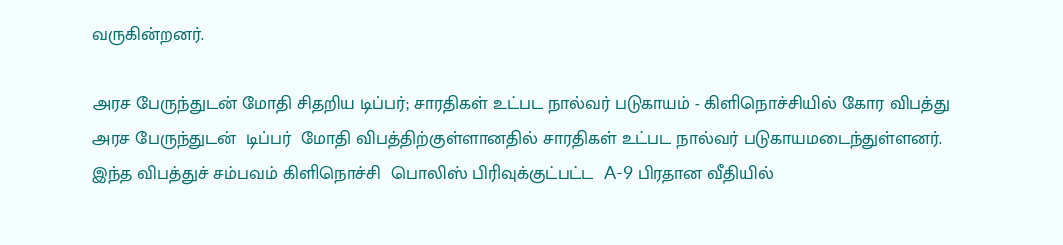வருகின்றனர்.

அரச பேருந்துடன் மோதி சிதறிய டிப்பர்; சாரதிகள் உட்பட நால்வர் படுகாயம் - கிளிநொச்சியில் கோர விபத்து அரச பேருந்துடன்  டிப்பர்  மோதி விபத்திற்குள்ளானதில் சாரதிகள் உட்பட நால்வர் படுகாயமடைந்துள்ளனர். இந்த விபத்துச் சம்பவம் கிளிநொச்சி  பொலிஸ் பிரிவுக்குட்பட்ட  A-9 பிரதான வீதியில்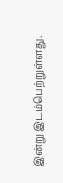இன்று இடம்பெற்றுள்ளது.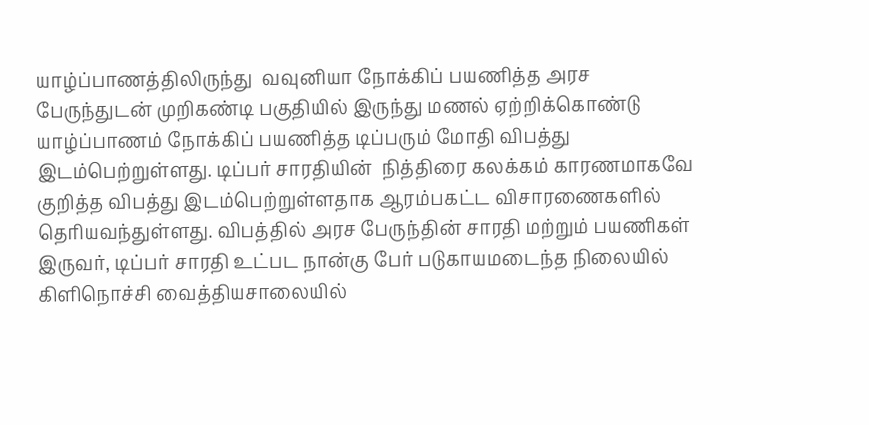யாழ்ப்பாணத்திலிருந்து  வவுனியா நோக்கிப் பயணித்த அரச பேருந்துடன் முறிகண்டி பகுதியில் இருந்து மணல் ஏற்றிக்கொண்டு யாழ்ப்பாணம் நோக்கிப் பயணித்த டிப்பரும் மோதி விபத்து இடம்பெற்றுள்ளது. டிப்பர் சாரதியின்  நித்திரை கலக்கம் காரணமாகவே குறித்த விபத்து இடம்பெற்றுள்ளதாக ஆரம்பகட்ட விசாரணைகளில் தெரியவந்துள்ளது. விபத்தில் அரச பேருந்தின் சாரதி மற்றும் பயணிகள் இருவர், டிப்பர் சாரதி உட்பட நான்கு பேர் படுகாயமடைந்த நிலையில் கிளிநொச்சி வைத்தியசாலையில்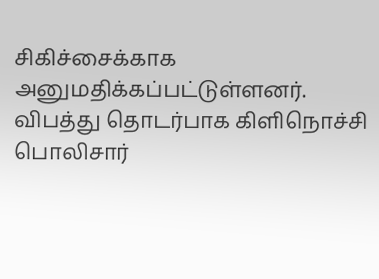சிகிச்சைக்காக அனுமதிக்கப்பட்டுள்ளனர். விபத்து தொடர்பாக கிளிநொச்சி பொலிசார்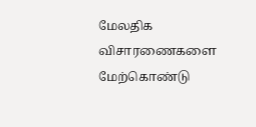மேலதிக விசாரணைகளை மேற்கொண்டு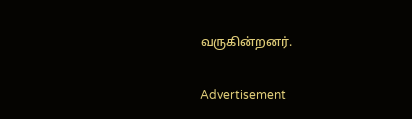வருகின்றனர்.

Advertisement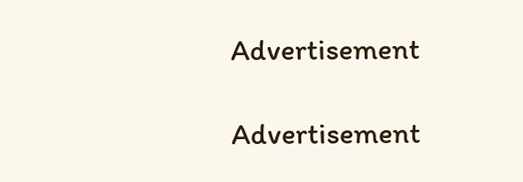Advertisement

Advertisement